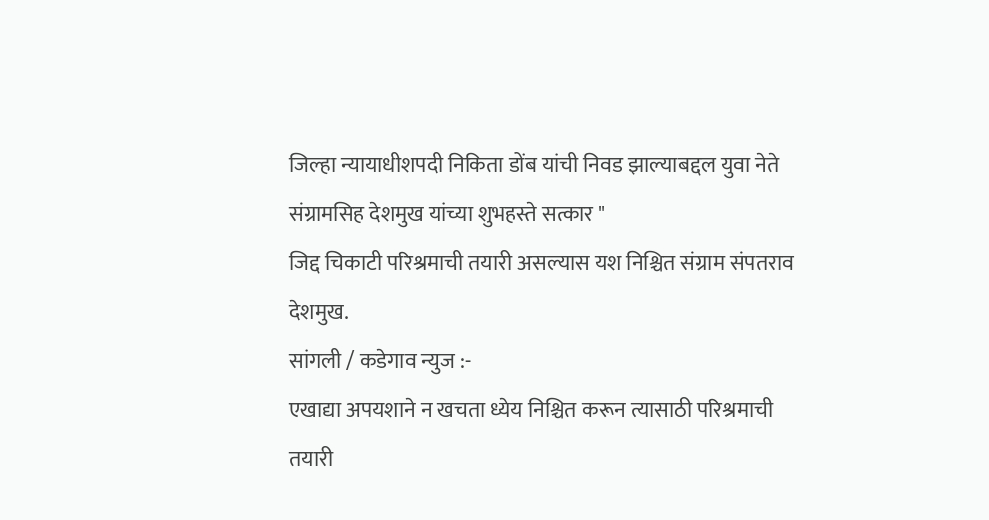जिल्हा न्यायाधीशपदी निकिता डोंब यांची निवड झाल्याबद्दल युवा नेते संग्रामसिह देशमुख यांच्या शुभहस्ते सत्कार "
जिद्द चिकाटी परिश्रमाची तयारी असल्यास यश निश्चित संग्राम संपतराव देशमुख.
सांगली / कडेगाव न्युज :-
एखाद्या अपयशाने न खचता ध्येय निश्चित करून त्यासाठी परिश्रमाची तयारी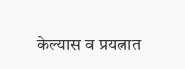केल्यास व प्रयत्नात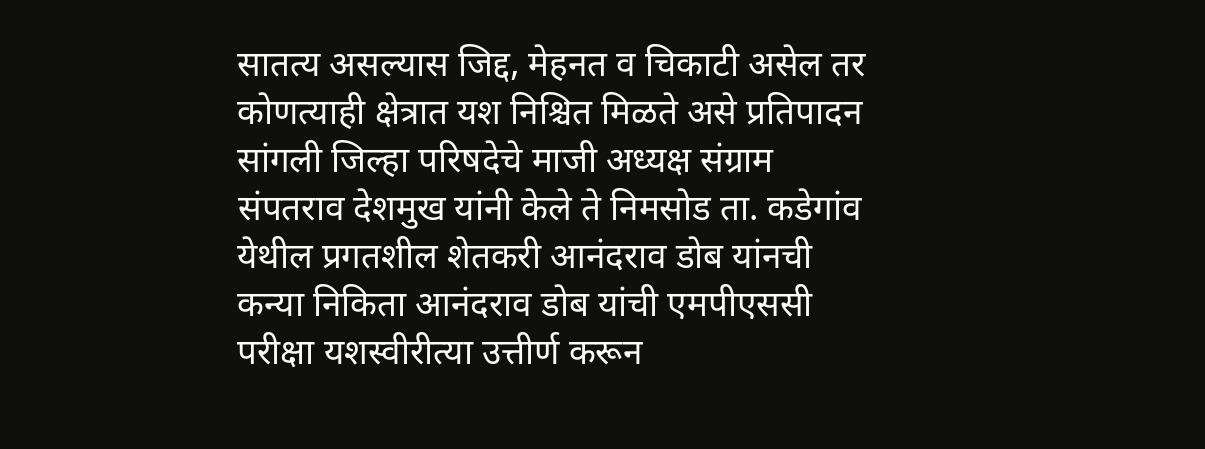सातत्य असल्यास जिद्द, मेहनत व चिकाटी असेल तर कोणत्याही क्षेत्रात यश निश्चित मिळते असे प्रतिपादन सांगली जिल्हा परिषदेचे माजी अध्यक्ष संग्राम संपतराव देशमुख यांनी केले ते निमसोड ता. कडेगांव येथील प्रगतशील शेतकरी आनंदराव डोब यांनची कन्या निकिता आनंदराव डोब यांची एमपीएससी परीक्षा यशस्वीरीत्या उत्तीर्ण करून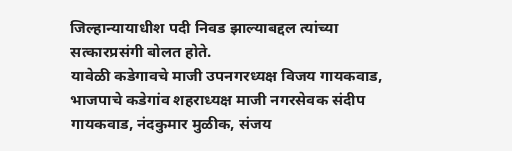जिल्हान्यायाधीश पदी निवड झाल्याबद्दल त्यांच्या सत्कारप्रसंगी बोलत होते.
यावेळी कडेगावचे माजी उपनगरध्यक्ष विजय गायकवाड, भाजपाचे कडेगांव शहराध्यक्ष माजी नगरसेवक संदीप गायकवाड, नंदकुमार मुळीक, संजय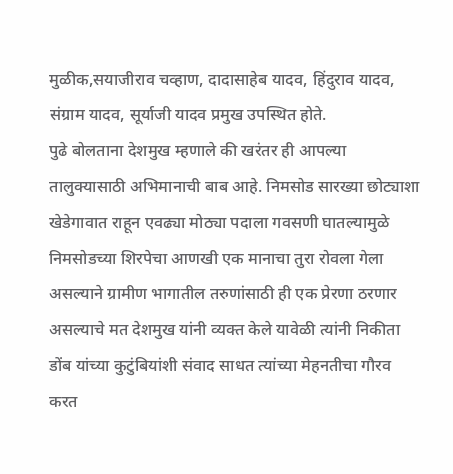मुळीक,सयाजीराव चव्हाण, दादासाहेब यादव, हिंदुराव यादव, संग्राम यादव, सूर्याजी यादव प्रमुख उपस्थित होते.
पुढे बोलताना देशमुख म्हणाले की खरंतर ही आपल्या तालुक्यासाठी अभिमानाची बाब आहे. निमसोड सारख्या छोट्याशा खेडेगावात राहून एवढ्या मोठ्या पदाला गवसणी घातल्यामुळे निमसोडच्या शिरपेचा आणखी एक मानाचा तुरा रोवला गेला असल्याने ग्रामीण भागातील तरुणांसाठी ही एक प्रेरणा ठरणार असल्याचे मत देशमुख यांनी व्यक्त केले यावेळी त्यांनी निकीता डोंब यांच्या कुटुंबियांशी संवाद साधत त्यांच्या मेहनतीचा गौरव करत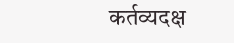कर्तव्यदक्ष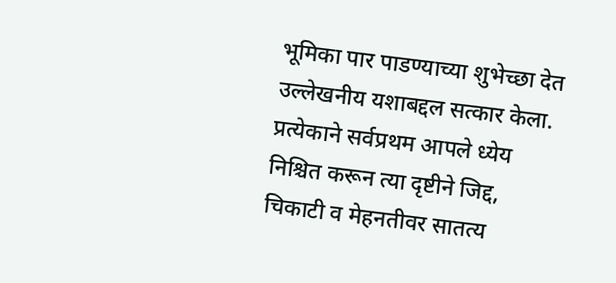भूमिका पार पाडण्याच्या शुभेच्छा देत उल्लेखनीय यशाबद्दल सत्कार केला.
प्रत्येकाने सर्वप्रथम आपले ध्येय निश्चित करून त्या दृष्टीने जिद्द, चिकाटी व मेहनतीवर सातत्य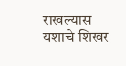राखल्यास यशाचे शिखर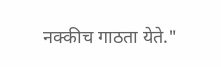नक्कीच गाठता येते."